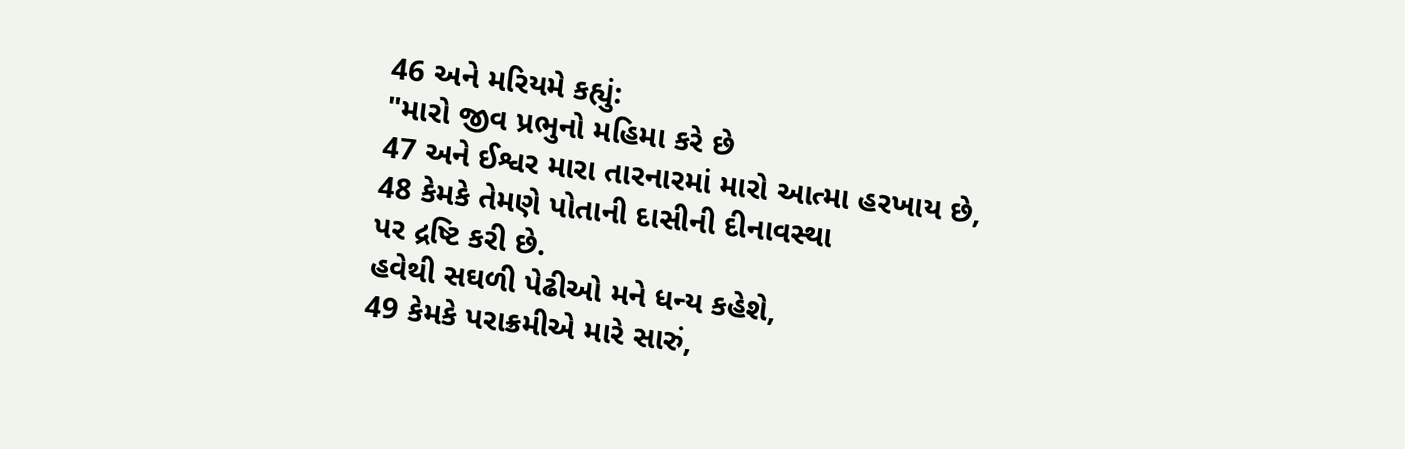46 અને મરિયમે કહ્યું:
"મારો જીવ પ્રભુનો મહિમા કરે છે
47 અને ઈશ્વર મારા તારનારમાં મારો આત્મા હરખાય છે,
48 કેમકે તેમણે પોતાની દાસીની દીનાવસ્થા
પર દ્રષ્ટિ કરી છે.
હવેથી સઘળી પેઢીઓ મને ધન્ય કહેશે,
49 કેમકે પરાક્રમીએ મારે સારું,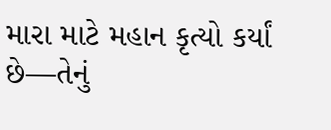મારા માટે મહાન કૃત્યો કર્યાં છે—તેનું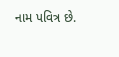નામ પવિત્ર છે.